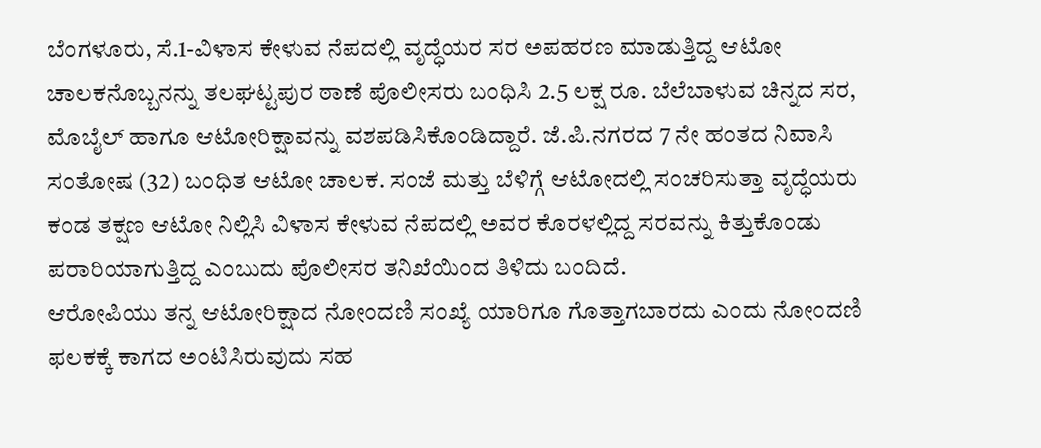ಬೆಂಗಳೂರು, ಸೆ.1-ವಿಳಾಸ ಕೇಳುವ ನೆಪದಲ್ಲಿ ವೃದ್ಧೆಯರ ಸರ ಅಪಹರಣ ಮಾಡುತ್ತಿದ್ದ ಆಟೋ ಚಾಲಕನೊಬ್ಬನನ್ನು ತಲಘಟ್ಟಪುರ ಠಾಣೆ ಪೊಲೀಸರು ಬಂಧಿಸಿ 2.5 ಲಕ್ಷ ರೂ. ಬೆಲೆಬಾಳುವ ಚಿನ್ನದ ಸರ, ಮೊಬೈಲ್ ಹಾಗೂ ಆಟೋರಿಕ್ಷಾವನ್ನು ವಶಪಡಿಸಿಕೊಂಡಿದ್ದಾರೆ. ಜೆ.ಪಿ.ನಗರದ 7 ನೇ ಹಂತದ ನಿವಾಸಿ ಸಂತೋಷ (32) ಬಂಧಿತ ಆಟೋ ಚಾಲಕ. ಸಂಜೆ ಮತ್ತು ಬೆಳಿಗ್ಗೆ ಆಟೋದಲ್ಲಿ ಸಂಚರಿಸುತ್ತಾ ವೃದ್ಧೆಯರು ಕಂಡ ತಕ್ಷಣ ಆಟೋ ನಿಲ್ಲಿಸಿ ವಿಳಾಸ ಕೇಳುವ ನೆಪದಲ್ಲಿ ಅವರ ಕೊರಳಲ್ಲಿದ್ದ ಸರವನ್ನು ಕಿತ್ತುಕೊಂಡು ಪರಾರಿಯಾಗುತ್ತಿದ್ದ ಎಂಬುದು ಪೊಲೀಸರ ತನಿಖೆಯಿಂದ ತಿಳಿದು ಬಂದಿದೆ.
ಆರೋಪಿಯು ತನ್ನ ಆಟೋರಿಕ್ಷಾದ ನೋಂದಣಿ ಸಂಖ್ಯೆ ಯಾರಿಗೂ ಗೊತ್ತಾಗಬಾರದು ಎಂದು ನೋಂದಣಿ ಫಲಕಕ್ಕೆ ಕಾಗದ ಅಂಟಿಸಿರುವುದು ಸಹ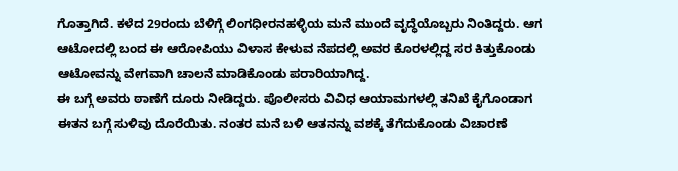ಗೊತ್ತಾಗಿದೆ. ಕಳೆದ 29ರಂದು ಬೆಳಿಗ್ಗೆ ಲಿಂಗಧೀರನಹಳ್ಳಿಯ ಮನೆ ಮುಂದೆ ವೃದ್ಧೆಯೊಬ್ಬರು ನಿಂತಿದ್ದರು. ಆಗ ಆಟೋದಲ್ಲಿ ಬಂದ ಈ ಆರೋಪಿಯು ವಿಳಾಸ ಕೇಳುವ ನೆಪದಲ್ಲಿ ಅವರ ಕೊರಳಲ್ಲಿದ್ದ ಸರ ಕಿತ್ತುಕೊಂಡು ಆಟೋವನ್ನು ವೇಗವಾಗಿ ಚಾಲನೆ ಮಾಡಿಕೊಂಡು ಪರಾರಿಯಾಗಿದ್ದ.
ಈ ಬಗ್ಗೆ ಅವರು ಠಾಣೆಗೆ ದೂರು ನೀಡಿದ್ದರು. ಪೊಲೀಸರು ವಿವಿಧ ಆಯಾಮಗಳಲ್ಲಿ ತನಿಖೆ ಕೈಗೊಂಡಾಗ ಈತನ ಬಗ್ಗೆ ಸುಳಿವು ದೊರೆಯಿತು. ನಂತರ ಮನೆ ಬಳಿ ಆತನನ್ನು ವಶಕ್ಕೆ ತೆಗೆದುಕೊಂಡು ವಿಚಾರಣೆ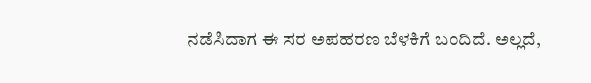ನಡೆಸಿದಾಗ ಈ ಸರ ಅಪಹರಣ ಬೆಳಕಿಗೆ ಬಂದಿದೆ. ಅಲ್ಲದೆ,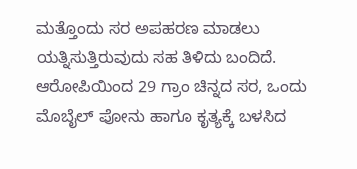ಮತ್ತೊಂದು ಸರ ಅಪಹರಣ ಮಾಡಲು ಯತ್ನಿಸುತ್ತಿರುವುದು ಸಹ ತಿಳಿದು ಬಂದಿದೆ. ಆರೋಪಿಯಿಂದ 29 ಗ್ರಾಂ ಚಿನ್ನದ ಸರ, ಒಂದು ಮೊಬೈಲ್ ಪೋನು ಹಾಗೂ ಕೃತ್ಯಕ್ಕೆ ಬಳಸಿದ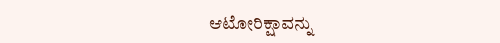ಆಟೋರಿಕ್ಷಾವನ್ನು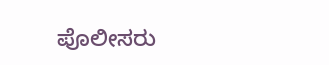ಪೊಲೀಸರು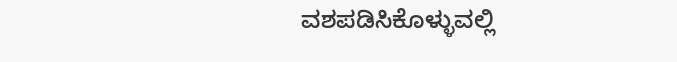ವಶಪಡಿಸಿಕೊಳ್ಳುವಲ್ಲಿ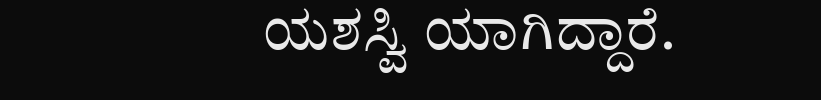ಯಶಸ್ವಿ ಯಾಗಿದ್ದಾರೆ.